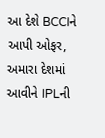આ દેશે BCCIને આપી ઓફર, અમારા દેશમાં આવીને IPLની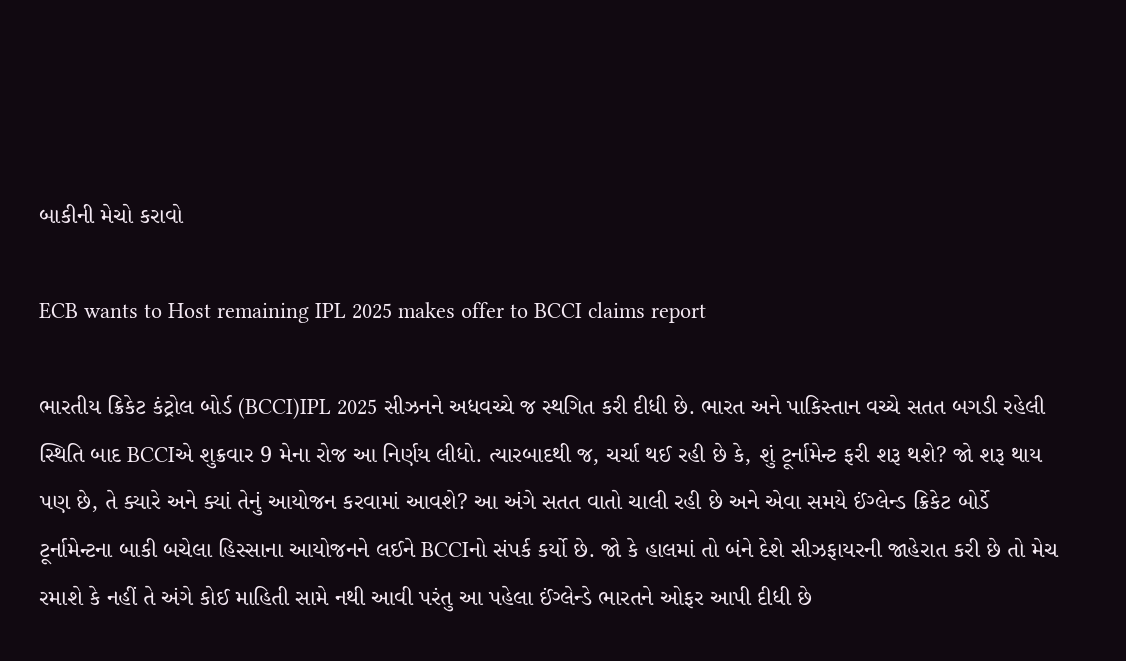બાકીની મેચો કરાવો

ECB wants to Host remaining IPL 2025 makes offer to BCCI claims report

ભારતીય ક્રિકેટ કંટ્રોલ બોર્ડ (BCCI)IPL 2025 સીઝનને અધવચ્ચે જ સ્થગિત કરી દીધી છે. ભારત અને પાકિસ્તાન વચ્ચે સતત બગડી રહેલી સ્થિતિ બાદ BCCIએ શુક્રવાર 9 મેના રોજ આ નિર્ણય લીધો. ત્યારબાદથી જ, ચર્ચા થઈ રહી છે કે, શું ટૂર્નામેન્ટ ફરી શરૂ થશે? જો શરૂ થાય પણ છે, તે ક્યારે અને ક્યાં તેનું આયોજન કરવામાં આવશે? આ અંગે સતત વાતો ચાલી રહી છે અને એવા સમયે ઈંગ્લેન્ડ ક્રિકેટ બોર્ડે ટૂર્નામેન્ટના બાકી બચેલા હિસ્સાના આયોજનને લઈને BCCIનો સંપર્ક કર્યો છે. જો કે હાલમાં તો બંને દેશે સીઝફાયરની જાહેરાત કરી છે તો મેચ રમાશે કે નહીં તે અંગે કોઈ માહિતી સામે નથી આવી પરંતુ આ પહેલા ઈંગ્લેન્ડે ભારતને ઓફર આપી દીધી છે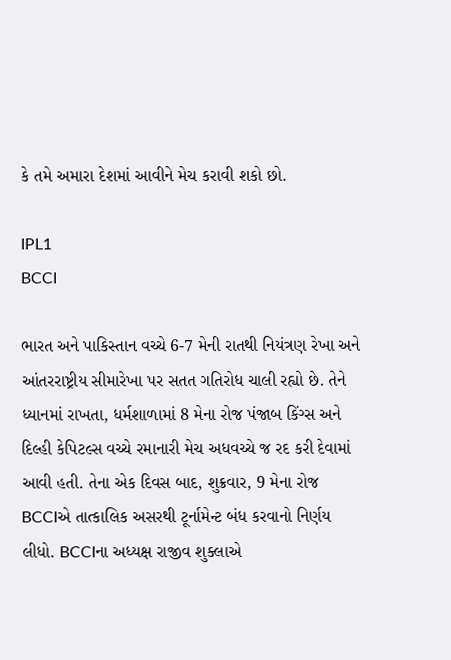કે તમે અમારા દેશમાં આવીને મેચ કરાવી શકો છો.

IPL1
BCCI

ભારત અને પાકિસ્તાન વચ્ચે 6-7 મેની રાતથી નિયંત્રણ રેખા અને આંતરરાષ્ટ્રીય સીમારેખા પર સતત ગતિરોધ ચાલી રહ્યો છે. તેને ધ્યાનમાં રાખતા, ધર્મશાળામાં 8 મેના રોજ પંજાબ કિંગ્સ અને દિલ્હી કેપિટલ્સ વચ્ચે રમાનારી મેચ અધવચ્ચે જ રદ કરી દેવામાં આવી હતી. તેના એક દિવસ બાદ, શુક્રવાર, 9 મેના રોજ BCCIએ તાત્કાલિક અસરથી ટૂર્નામેન્ટ બંધ કરવાનો નિર્ણય લીધો. BCCIના અધ્યક્ષ રાજીવ શુક્લાએ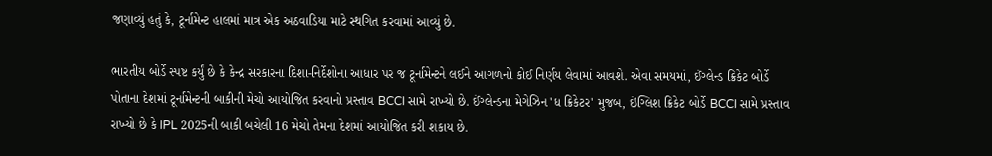જણાવ્યું હતું કે, ટૂર્નામેન્ટ હાલમાં માત્ર એક અઠવાડિયા માટે સ્થગિત કરવામાં આવ્યું છે.

ભારતીય બોર્ડે સ્પષ્ટ કર્યું છે કે કેન્દ્ર સરકારના દિશા-નિર્દેશોના આધાર પર જ ટૂર્નામેન્ટને લઈને આગળનો કોઈ નિર્ણય લેવામાં આવશે. એવા સમયમાં, ઈંગ્લેન્ડ ક્રિકેટ બોર્ડે પોતાના દેશમાં ટૂર્નામેન્ટની બાકીની મેચો આયોજિત કરવાનો પ્રસ્તાવ BCCI સામે રાખ્યો છે. ઈંગ્લેન્ડના મેગેઝિન 'ધ ક્રિકેટર' મુજબ, ઇંગ્લિશ ક્રિકેટ બોર્ડે BCCI સામે પ્રસ્તાવ રાખ્યો છે કે IPL 2025ની બાકી બચેલી 16 મેચો તેમના દેશમાં આયોજિત કરી શકાય છે.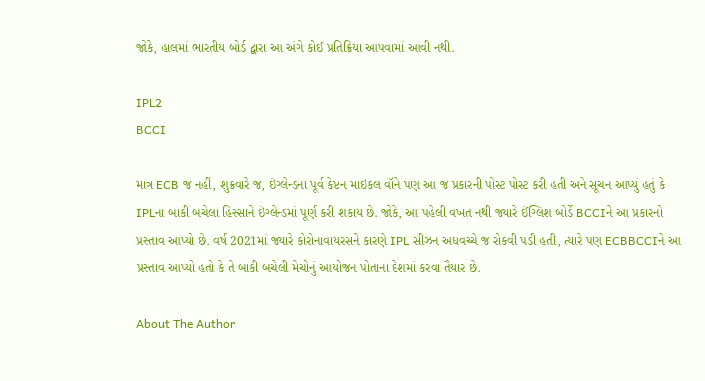જોકે, હાલમાં ભારતીય બોર્ડ દ્વારા આ અંગે કોઈ પ્રતિક્રિયા આપવામાં આવી નથી.

IPL2
BCCI

માત્ર ECB જ નહીં, શુક્રવારે જ, ઇંગ્લેન્ડના પૂર્વ કેપ્ટન માઇકલ વૉને પણ આ જ પ્રકારની પોસ્ટ પોસ્ટ કરી હતી અને સૂચન આપ્યું હતું કે IPLના બાકી બચેલા હિસ્સાને ઇંગ્લેન્ડમાં પૂર્ણ કરી શકાય છે. જોકે, આ પહેલી વખત નથી જ્યારે ઈંગ્લિશ બોર્ડે BCCIને આ પ્રકારનો પ્રસ્તાવ આપ્યો છે. વર્ષ 2021માં જ્યારે કોરોનાવાયરસને કારણે IPL સીઝન અધવચ્ચે જ રોકવી પડી હતી, ત્યારે પણ ECBBCCIને આ પ્રસ્તાવ આપ્યો હતો કે તે બાકી બચેલી મેચોનું આયોજન પોતાના દેશમાં કરવા તૈયાર છે.

About The Author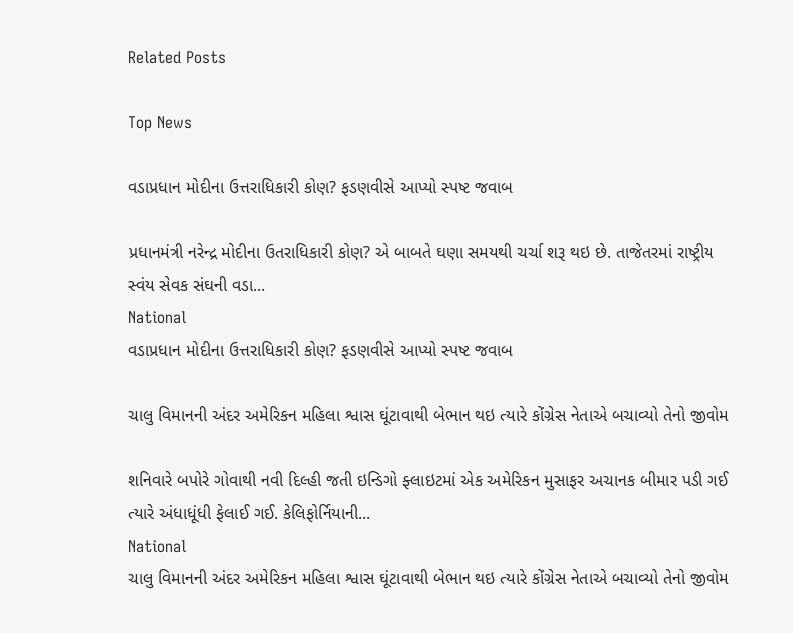Related Posts

Top News

વડાપ્રધાન મોદીના ઉત્તરાધિકારી કોણ? ફડણવીસે આપ્યો સ્પષ્ટ જવાબ

પ્રધાનમંત્રી નરેન્દ્ર મોદીના ઉતરાધિકારી કોણ? એ બાબતે ઘણા સમયથી ચર્ચા શરૂ થઇ છે. તાજેતરમાં રાષ્ટ્રીય સ્વંય સેવક સંઘની વડા...
National
વડાપ્રધાન મોદીના ઉત્તરાધિકારી કોણ? ફડણવીસે આપ્યો સ્પષ્ટ જવાબ

ચાલુ વિમાનની અંદર અમેરિકન મહિલા શ્વાસ ઘૂંટાવાથી બેભાન થઇ ત્યારે કોંગ્રેસ નેતાએ બચાવ્યો તેનો જીવોમ

શનિવારે બપોરે ગોવાથી નવી દિલ્હી જતી ઇન્ડિગો ફ્લાઇટમાં એક અમેરિકન મુસાફર અચાનક બીમાર પડી ગઈ ત્યારે અંધાધૂંધી ફેલાઈ ગઈ. કેલિફોર્નિયાની...
National
ચાલુ વિમાનની અંદર અમેરિકન મહિલા શ્વાસ ઘૂંટાવાથી બેભાન થઇ ત્યારે કોંગ્રેસ નેતાએ બચાવ્યો તેનો જીવોમ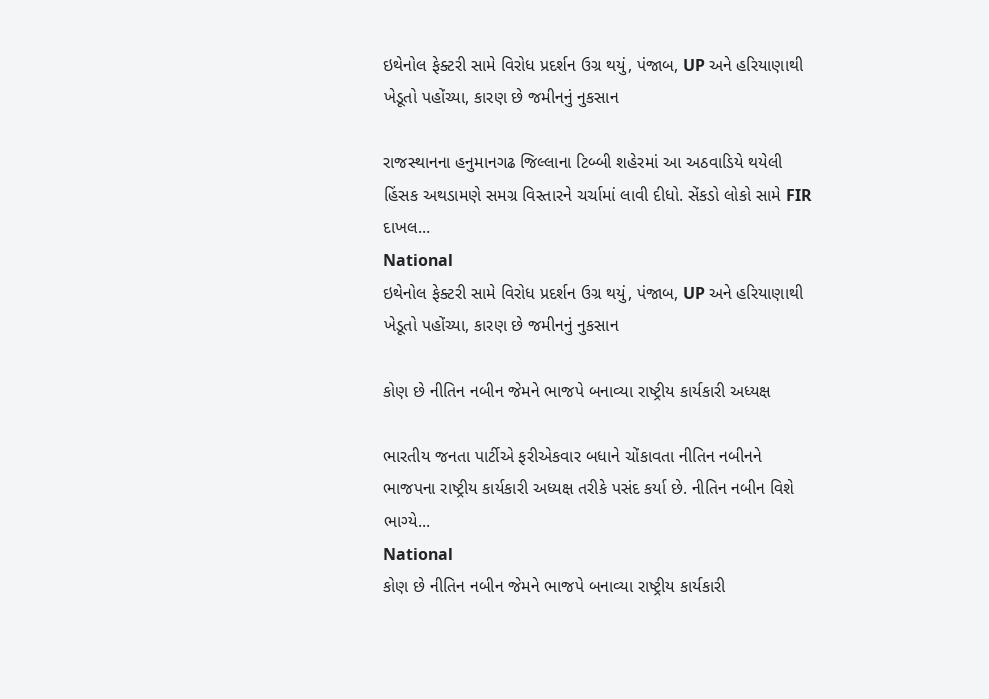ઇથેનોલ ફેક્ટરી સામે વિરોધ પ્રદર્શન ઉગ્ર થયું, પંજાબ, UP અને હરિયાણાથી ખેડૂતો પહોંચ્યા, કારણ છે જમીનનું નુકસાન

રાજસ્થાનના હનુમાનગઢ જિલ્લાના ટિબ્બી શહેરમાં આ અઠવાડિયે થયેલી હિંસક અથડામણે સમગ્ર વિસ્તારને ચર્ચામાં લાવી દીધો. સેંકડો લોકો સામે FIR દાખલ...
National
ઇથેનોલ ફેક્ટરી સામે વિરોધ પ્રદર્શન ઉગ્ર થયું, પંજાબ, UP અને હરિયાણાથી ખેડૂતો પહોંચ્યા, કારણ છે જમીનનું નુકસાન

કોણ છે નીતિન નબીન જેમને ભાજપે બનાવ્યા રાષ્ટ્રીય કાર્યકારી અધ્યક્ષ

ભારતીય જનતા પાર્ટીએ ફરીએકવાર બધાને ચોંકાવતા નીતિન નબીનને ભાજપના રાષ્ટ્રીય કાર્યકારી અધ્યક્ષ તરીકે પસંદ કર્યા છે. નીતિન નબીન વિશે ભાગ્યે...
National
કોણ છે નીતિન નબીન જેમને ભાજપે બનાવ્યા રાષ્ટ્રીય કાર્યકારી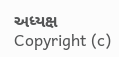અધ્યક્ષ
Copyright (c)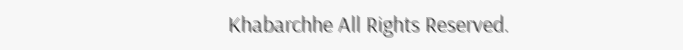Khabarchhe All Rights Reserved.